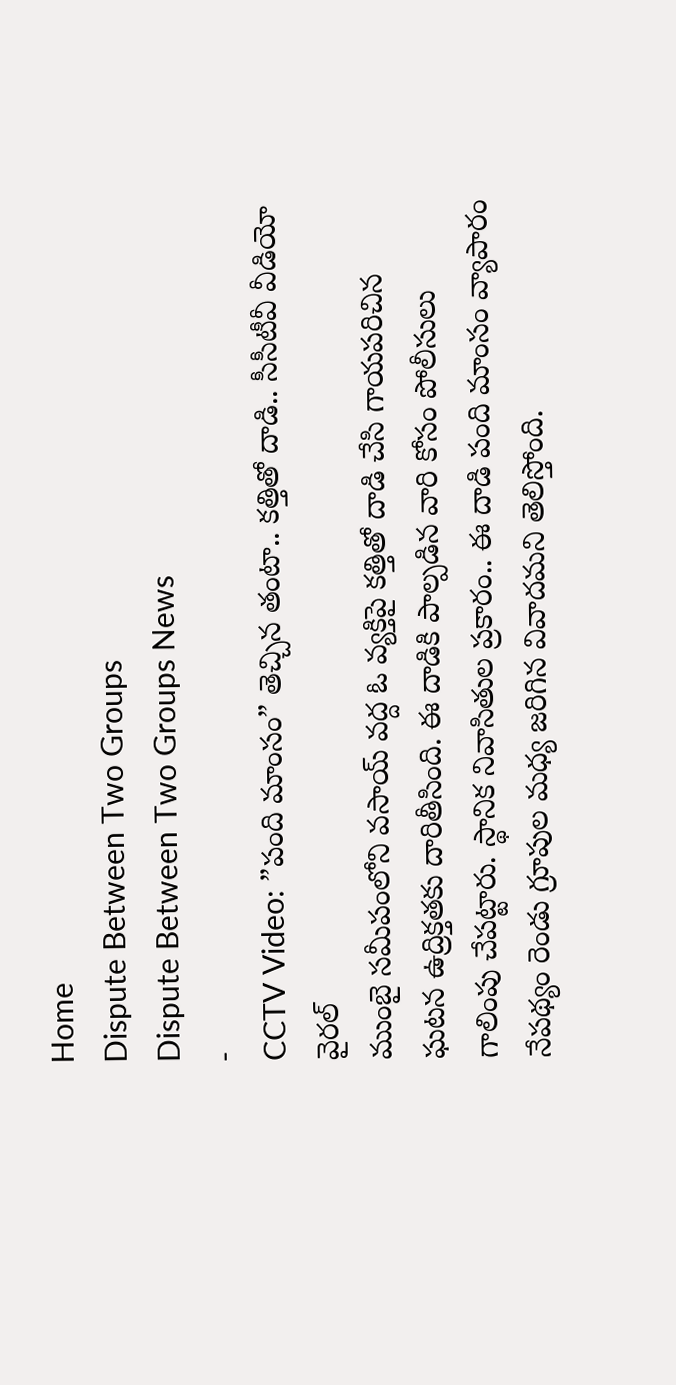Home
Dispute Between Two Groups
Dispute Between Two Groups News
-
CCTV Video: ”పంది మాంసం” తెచ్చిన తంటా.. కత్తితో దాడి.. సీసీటీవీ వీడియో వైరల్
ముంబై సమీపంలోని వసాయ్ వద్ద ఓ వ్యక్తిపై కత్తితో దాడి చేసి గాయపరిచిన ఘటన ఉద్రిక్తతకు దారితీసింది. ఈ దాడికి పాల్పడిన వారి కోసం పోలీసులు గాలింపు చేపట్టారు. స్థానిక నివాసితుల ప్రకారం.. ఈ దాడి పంది మాంసం వ్యాపారం నేపథ్యం రెండు గ్రూపుల మధ్య జరిగిన వివాదమని తెలిస్తోంది.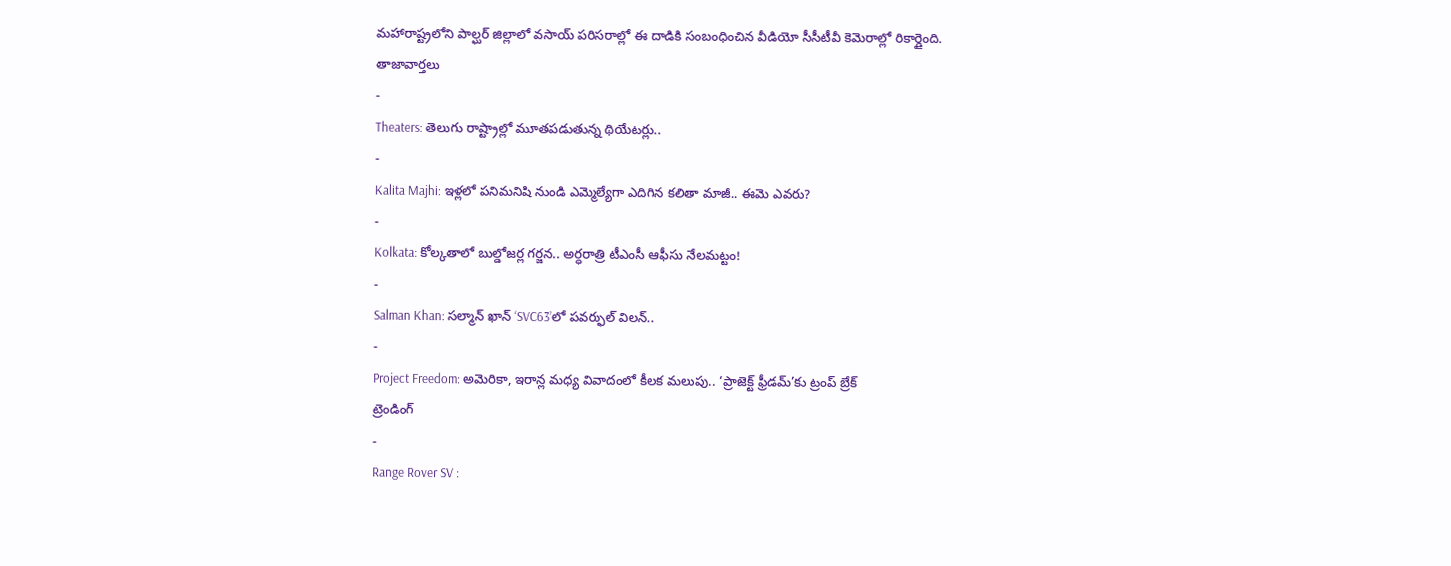మహారాష్ట్రలోని పాల్ఘర్ జిల్లాలో వసాయ్ పరిసరాల్లో ఈ దాడికి సంబంధించిన వీడియో సీసీటీవీ కెమెరాల్లో రికార్డైంది.
తాజావార్తలు
-
Theaters: తెలుగు రాష్ట్రాల్లో మూతపడుతున్న థియేటర్లు..
-
Kalita Majhi: ఇళ్లలో పనిమనిషి నుండి ఎమ్మెల్యేగా ఎదిగిన కలితా మాజీ.. ఈమె ఎవరు?
-
Kolkata: కోల్కతాలో బుల్డోజర్ల గర్జన.. అర్ధరాత్రి టీఎంసీ ఆఫీసు నేలమట్టం!
-
Salman Khan: సల్మాన్ ఖాన్ ‘SVC63’లో పవర్ఫుల్ విలన్..
-
Project Freedom: అమెరికా, ఇరాన్ల మధ్య వివాదంలో కీలక మలుపు.. ‘ప్రాజెక్ట్ ఫ్రీడమ్’కు ట్రంప్ బ్రేక్
ట్రెండింగ్
-
Range Rover SV :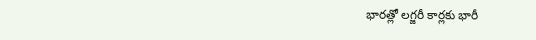భారత్లో లగ్జరీ కార్లకు భారీ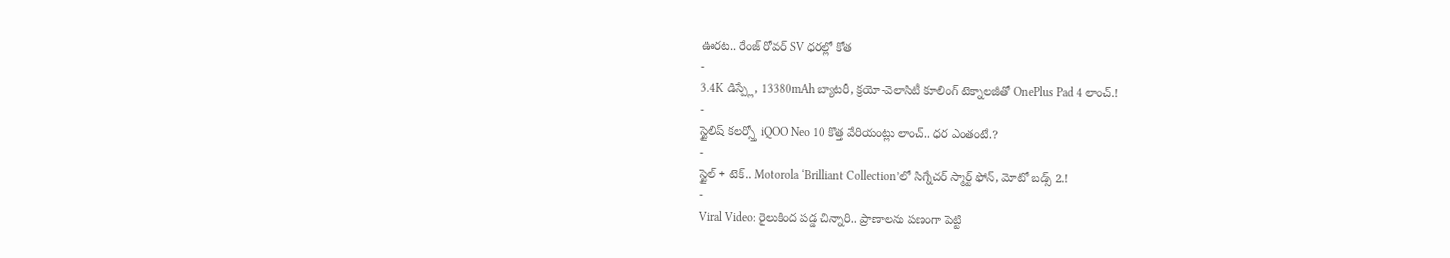ఊరట.. రేంజ్ రోవర్ SV ధరల్లో కోత
-
3.4K డిస్ప్లే, 13380mAh బ్యాటరీ, క్రయో-వెలాసిటీ కూలింగ్ టెక్నాలజీతో OnePlus Pad 4 లాంచ్.!
-
స్టైలిష్ కలర్స్తో iQOO Neo 10 కొత్త వేరియంట్లు లాంచ్.. ధర ఎంతంటే.?
-
స్టైల్ + టెక్.. Motorola ‘Brilliant Collection’లో సిగ్నేచర్ స్మార్ట్ ఫోన్, మోటో బడ్స్ 2.!
-
Viral Video: రైలుకింద పడ్డ చిన్నారి.. ప్రాణాలను పణంగా పెట్టి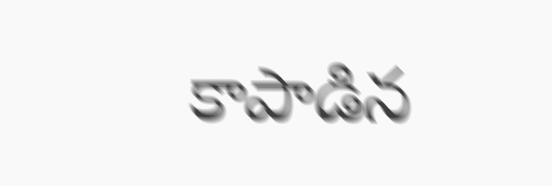కాపాడిన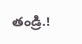తండ్రి.!